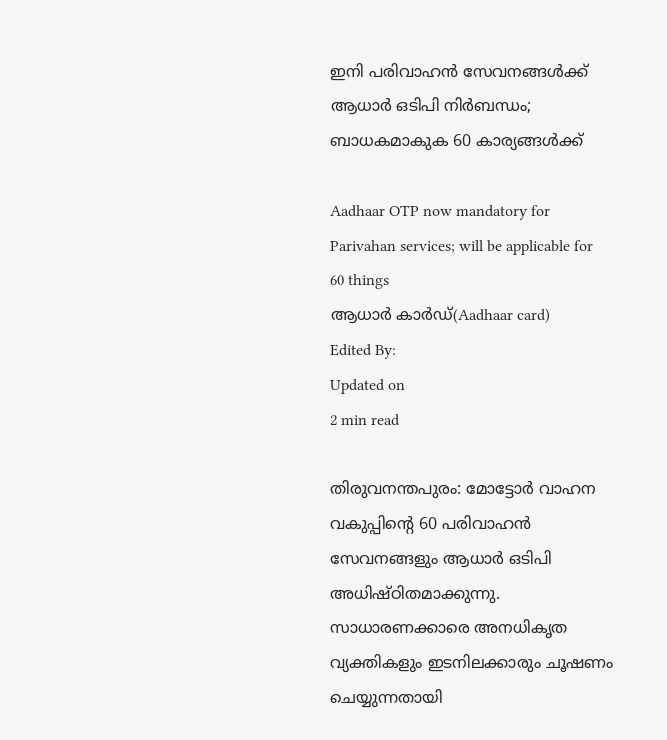ഇനി പരിവാഹന്‍ സേവനങ്ങള്‍ക്ക് ആധാര്‍ ഒടിപി നിര്‍ബന്ധം; ബാധകമാകുക 60 കാര്യങ്ങള്‍ക്ക്

Aadhaar OTP now mandatory for Parivahan services; will be applicable for 60 things
ആധാര്‍ കാര്‍ഡ്(Aadhaar card)
Edited By:
Updated on
2 min read

തിരുവനന്തപുരം: മോട്ടോര്‍ വാഹന വകുപ്പിന്റെ 60 പരിവാഹന്‍ സേവനങ്ങളും ആധാര്‍ ഒടിപി അധിഷ്ഠിതമാക്കുന്നു. സാധാരണക്കാരെ അനധികൃത വ്യക്തികളും ഇടനിലക്കാരും ചൂഷണം ചെയ്യുന്നതായി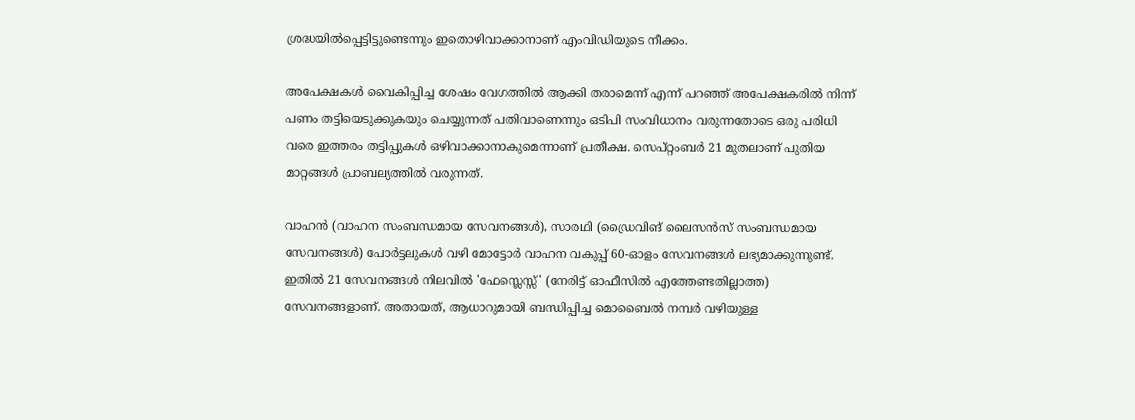ശ്രദ്ധയില്‍പ്പെട്ടിട്ടുണ്ടെന്നും ഇതൊഴിവാക്കാനാണ് എംവിഡിയുടെ നീക്കം.

അപേക്ഷകള്‍ വൈകിപ്പിച്ച ശേഷം വേഗത്തില്‍ ആക്കി തരാമെന്ന് എന്ന് പറഞ്ഞ് അപേക്ഷകരില്‍ നിന്ന് പണം തട്ടിയെടുക്കുകയും ചെയ്യുന്നത് പതിവാണെന്നും ഒടിപി സംവിധാനം വരുന്നതോടെ ഒരു പരിധി വരെ ഇത്തരം തട്ടിപ്പുകള്‍ ഒഴിവാക്കാനാകുമെന്നാണ് പ്രതീക്ഷ. സെപ്റ്റംബര്‍ 21 മുതലാണ് പുതിയ മാറ്റങ്ങള്‍ പ്രാബല്യത്തില്‍ വരുന്നത്.

വാഹന്‍ (വാഹന സംബന്ധമായ സേവനങ്ങള്‍), സാരഥി (ഡ്രൈവിങ് ലൈസന്‍സ് സംബന്ധമായ സേവനങ്ങള്‍) പോര്‍ട്ടലുകള്‍ വഴി മോട്ടോര്‍ വാഹന വകുപ്പ് 60-ഓളം സേവനങ്ങള്‍ ലഭ്യമാക്കുന്നുണ്ട്. ഇതില്‍ 21 സേവനങ്ങള്‍ നിലവില്‍ 'ഫേസ്ലെസ്സ്' (നേരിട്ട് ഓഫീസില്‍ എത്തേണ്ടതില്ലാത്ത) സേവനങ്ങളാണ്. അതായത്, ആധാറുമായി ബന്ധിപ്പിച്ച മൊബൈല്‍ നമ്പര്‍ വഴിയുള്ള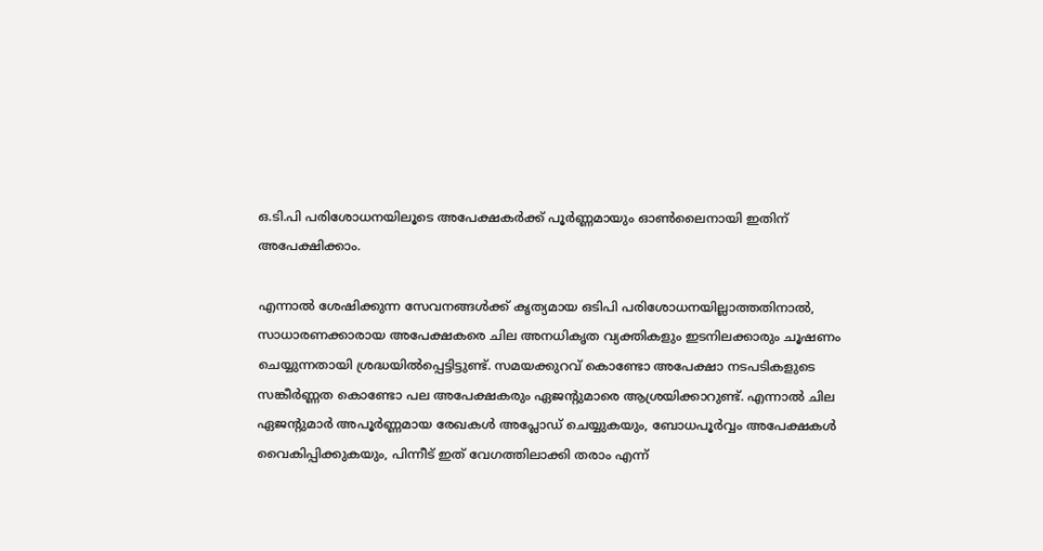ഒ.ടി.പി പരിശോധനയിലൂടെ അപേക്ഷകര്‍ക്ക് പൂര്‍ണ്ണമായും ഓണ്‍ലൈനായി ഇതിന് അപേക്ഷിക്കാം.

എന്നാല്‍ ശേഷിക്കുന്ന സേവനങ്ങള്‍ക്ക് കൃത്യമായ ഒടിപി പരിശോധനയില്ലാത്തതിനാല്‍, സാധാരണക്കാരായ അപേക്ഷകരെ ചില അനധികൃത വ്യക്തികളും ഇടനിലക്കാരും ചൂഷണം ചെയ്യുന്നതായി ശ്രദ്ധയില്‍പ്പെട്ടിട്ടുണ്ട്. സമയക്കുറവ് കൊണ്ടോ അപേക്ഷാ നടപടികളുടെ സങ്കീര്‍ണ്ണത കൊണ്ടോ പല അപേക്ഷകരും ഏജന്റുമാരെ ആശ്രയിക്കാറുണ്ട്. എന്നാല്‍ ചില ഏജന്റുമാര്‍ അപൂര്‍ണ്ണമായ രേഖകള്‍ അപ്ലോഡ് ചെയ്യുകയും, ബോധപൂര്‍വ്വം അപേക്ഷകള്‍ വൈകിപ്പിക്കുകയും, പിന്നീട് ഇത് വേഗത്തിലാക്കി തരാം എന്ന്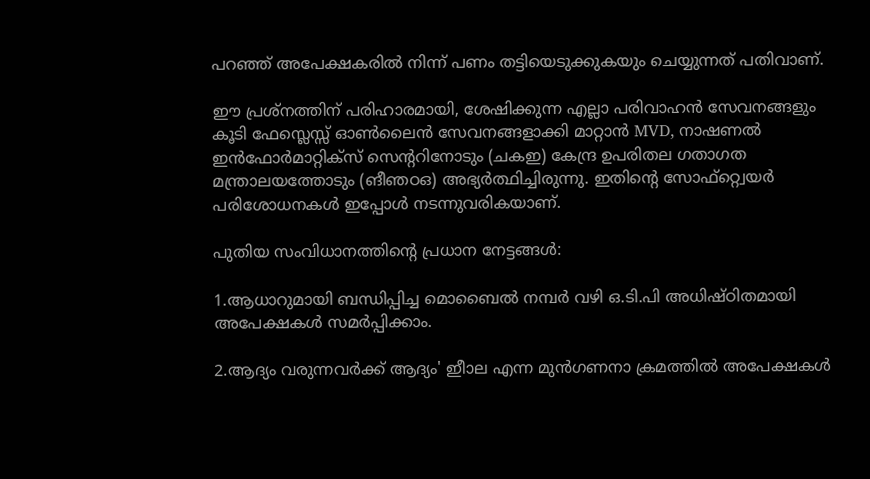പറഞ്ഞ് അപേക്ഷകരില്‍ നിന്ന് പണം തട്ടിയെടുക്കുകയും ചെയ്യുന്നത് പതിവാണ്.

ഈ പ്രശ്‌നത്തിന് പരിഹാരമായി, ശേഷിക്കുന്ന എല്ലാ പരിവാഹന്‍ സേവനങ്ങളും കൂടി ഫേസ്ലെസ്സ് ഓണ്‍ലൈന്‍ സേവനങ്ങളാക്കി മാറ്റാന്‍ MVD, നാഷണല്‍ ഇന്‍ഫോര്‍മാറ്റിക്‌സ് സെന്ററിനോടും (ചകഇ) കേന്ദ്ര ഉപരിതല ഗതാഗത മന്ത്രാലയത്തോടും (ങീഞഠഒ) അഭ്യര്‍ത്ഥിച്ചിരുന്നു. ഇതിന്റെ സോഫ്റ്റ്വെയര്‍ പരിശോധനകള്‍ ഇപ്പോള്‍ നടന്നുവരികയാണ്.

പുതിയ സംവിധാനത്തിന്റെ പ്രധാന നേട്ടങ്ങള്‍:

1.ആധാറുമായി ബന്ധിപ്പിച്ച മൊബൈല്‍ നമ്പര്‍ വഴി ഒ.ടി.പി അധിഷ്ഠിതമായി അപേക്ഷകള്‍ സമര്‍പ്പിക്കാം.

2.ആദ്യം വരുന്നവര്‍ക്ക് ആദ്യം' ഇീാല എന്ന മുന്‍ഗണനാ ക്രമത്തില്‍ അപേക്ഷകള്‍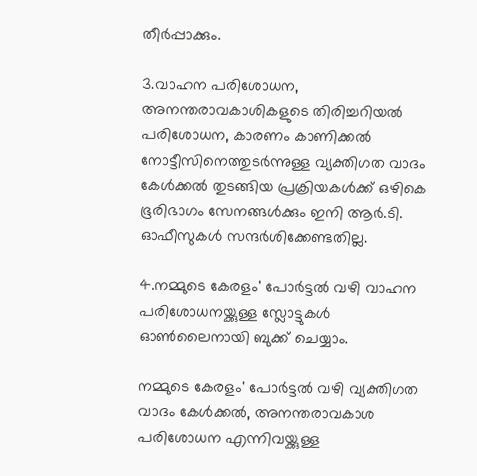തീര്‍പ്പാക്കും.

3.വാഹന പരിശോധന, അനന്തരാവകാശികളുടെ തിരിച്ചറിയല്‍ പരിശോധന, കാരണം കാണിക്കല്‍ നോട്ടീസിനെത്തുടര്‍ന്നുള്ള വ്യക്തിഗത വാദം കേള്‍ക്കല്‍ തുടങ്ങിയ പ്രക്രിയകള്‍ക്ക് ഒഴികെ ഭൂരിഭാഗം സേനങ്ങള്‍ക്കും ഇനി ആര്‍.ടി. ഓഫീസുകള്‍ സന്ദര്‍ശിക്കേണ്ടതില്ല.

4.നമ്മുടെ കേരളം' പോര്‍ട്ടല്‍ വഴി വാഹന പരിശോധനയ്ക്കുള്ള സ്ലോട്ടുകള്‍ ഓണ്‍ലൈനായി ബുക്ക് ചെയ്യാം.

നമ്മുടെ കേരളം' പോര്‍ട്ടല്‍ വഴി വ്യക്തിഗത വാദം കേള്‍ക്കല്‍, അനന്തരാവകാശ പരിശോധന എന്നിവയ്ക്കുള്ള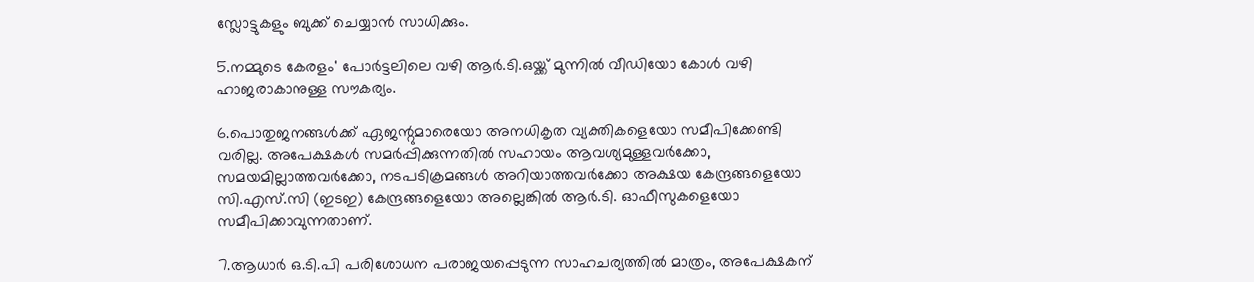സ്ലോട്ടുകളും ബുക്ക് ചെയ്യാന്‍ സാധിക്കും.

5.നമ്മുടെ കേരളം' പോര്‍ട്ടലിലെ വഴി ആര്‍.ടി.ഒയ്ക്ക് മുന്നില്‍ വീഡിയോ കോള്‍ വഴി ഹാജരാകാനുള്ള സൗകര്യം.

6.പൊതുജനങ്ങള്‍ക്ക് ഏജന്റുമാരെയോ അനധികൃത വ്യക്തികളെയോ സമീപിക്കേണ്ടി വരില്ല. അപേക്ഷകള്‍ സമര്‍പ്പിക്കുന്നതില്‍ സഹായം ആവശ്യമുള്ളവര്‍ക്കോ, സമയമില്ലാത്തവര്‍ക്കോ, നടപടിക്രമങ്ങള്‍ അറിയാത്തവര്‍ക്കോ അക്ഷയ കേന്ദ്രങ്ങളെയോ സി.എസ്.സി (ഇടഇ) കേന്ദ്രങ്ങളെയോ അല്ലെങ്കില്‍ ആര്‍.ടി. ഓഫീസുകളെയോ സമീപിക്കാവുന്നതാണ്.

7.ആധാര്‍ ഒ.ടി.പി പരിശോധന പരാജയപ്പെടുന്ന സാഹചര്യത്തില്‍ മാത്രം, അപേക്ഷകന്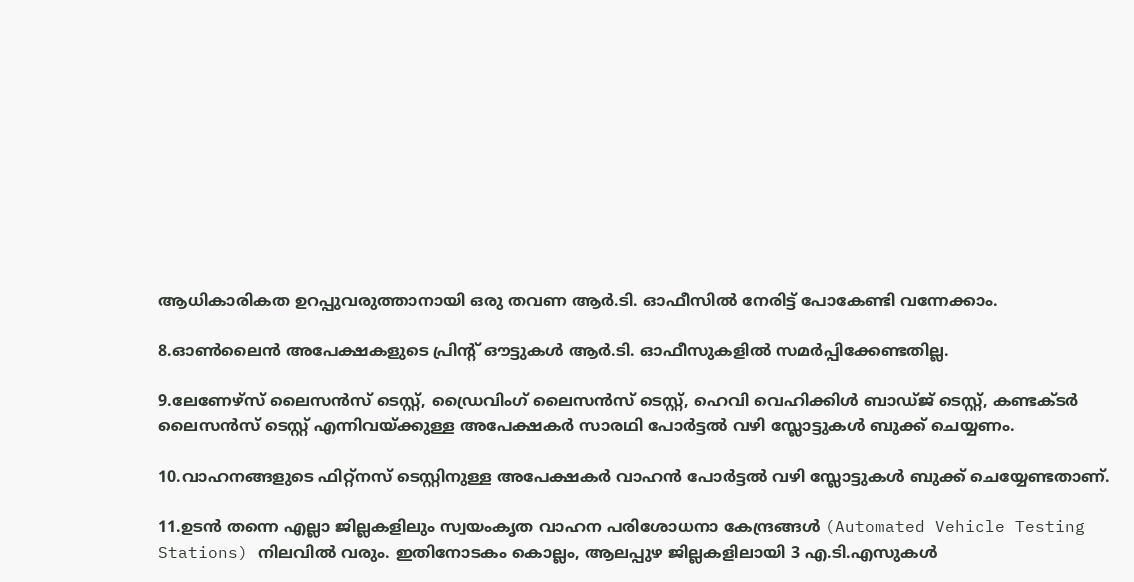ആധികാരികത ഉറപ്പുവരുത്താനായി ഒരു തവണ ആര്‍.ടി. ഓഫീസില്‍ നേരിട്ട് പോകേണ്ടി വന്നേക്കാം.

8.ഓണ്‍ലൈന്‍ അപേക്ഷകളുടെ പ്രിന്റ് ഔട്ടുകള്‍ ആര്‍.ടി. ഓഫീസുകളില്‍ സമര്‍പ്പിക്കേണ്ടതില്ല.

9.ലേണേഴ്സ് ലൈസന്‍സ് ടെസ്റ്റ്, ഡ്രൈവിംഗ് ലൈസന്‍സ് ടെസ്റ്റ്, ഹെവി വെഹിക്കിള്‍ ബാഡ്ജ് ടെസ്റ്റ്, കണ്ടക്ടര്‍ ലൈസന്‍സ് ടെസ്റ്റ് എന്നിവയ്ക്കുള്ള അപേക്ഷകര്‍ സാരഥി പോര്‍ട്ടല്‍ വഴി സ്ലോട്ടുകള്‍ ബുക്ക് ചെയ്യണം.

10.വാഹനങ്ങളുടെ ഫിറ്റ്‌നസ് ടെസ്റ്റിനുള്ള അപേക്ഷകര്‍ വാഹന്‍ പോര്‍ട്ടല്‍ വഴി സ്ലോട്ടുകള്‍ ബുക്ക് ചെയ്യേണ്ടതാണ്.

11.ഉടന്‍ തന്നെ എല്ലാ ജില്ലകളിലും സ്വയംകൃത വാഹന പരിശോധനാ കേന്ദ്രങ്ങള്‍ (Automated Vehicle Testing Stations) നിലവില്‍ വരും. ഇതിനോടകം കൊല്ലം, ആലപ്പുഴ ജില്ലകളിലായി 3 എ.ടി.എസുകള്‍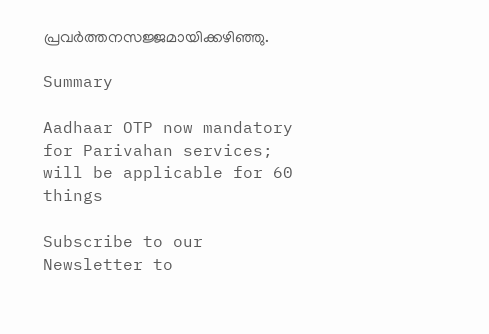പ്രവര്‍ത്തനസജ്ജമായിക്കഴിഞ്ഞു.

Summary

Aadhaar OTP now mandatory for Parivahan services; will be applicable for 60 things

Subscribe to our Newsletter to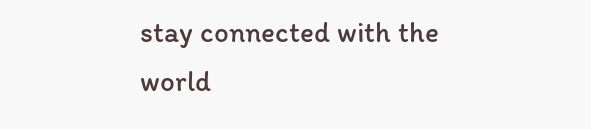stay connected with the world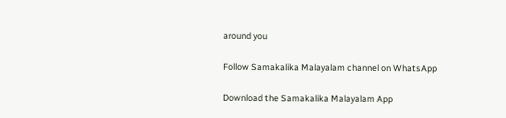around you

Follow Samakalika Malayalam channel on WhatsApp

Download the Samakalika Malayalam App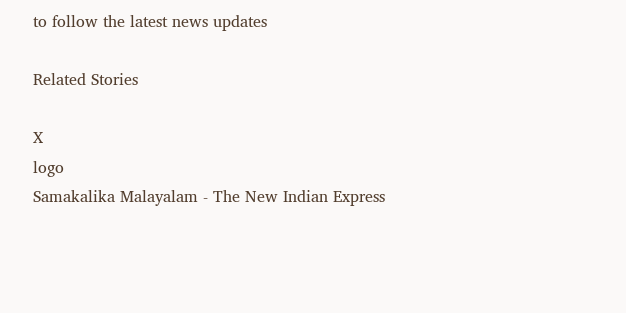to follow the latest news updates

Related Stories

X
logo
Samakalika Malayalam - The New Indian Express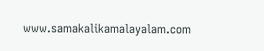www.samakalikamalayalam.com